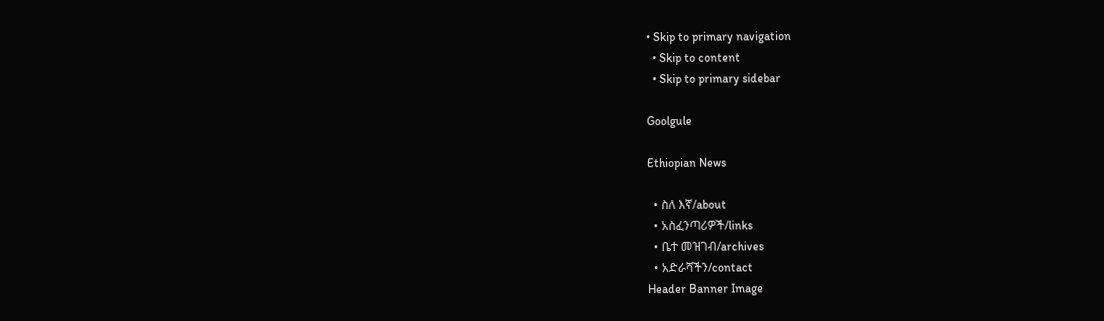• Skip to primary navigation
  • Skip to content
  • Skip to primary sidebar

Goolgule

Ethiopian News

  • ስለ እኛ/about
  • አስፈንጣሪዎች/links
  • ቤተ መዝገብ/archives
  • አድራሻችን/contact
Header Banner Image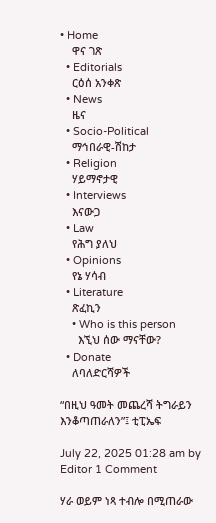• Home
    ዋና ገጽ
  • Editorials
    ርዕሰ አንቀጽ
  • News
    ዜና
  • Socio-Political
    ማኅበራዊ-ሽከታ
  • Religion
    ሃይማኖታዊ
  • Interviews
    እናውጋ
  • Law
    የሕግ ያለህ
  • Opinions
    የኔ ሃሳብ
  • Literature
    ጽፈኪን
    • Who is this person
      እኚህ ሰው ማናቸው?
  • Donate
    ለባለድርሻዎች

“በዚህ ዓመት መጨረሻ ትግራይን እንቆጣጠራለን”፤ ቲፒኤፍ

July 22, 2025 01:28 am by Editor 1 Comment

ሃራ ወይም ነጻ ተብሎ በሚጠራው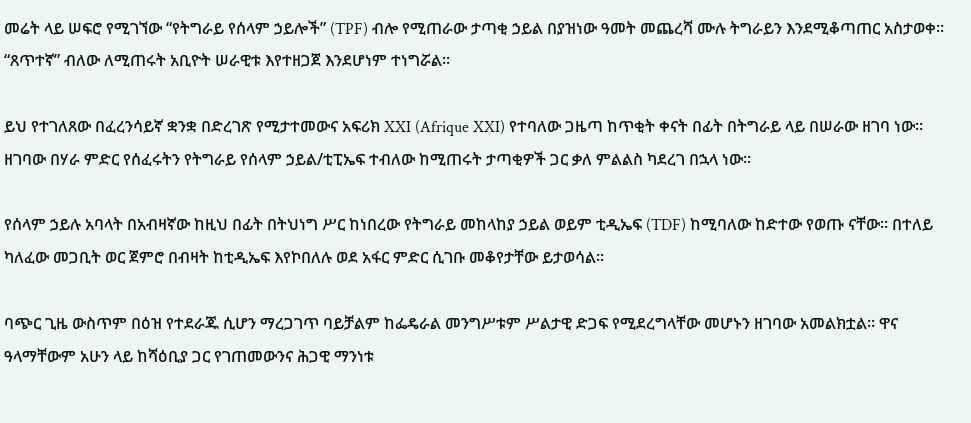መሬት ላይ ሠፍሮ የሚገኘው “የትግራይ የሰላም ኃይሎች” (TPF) ብሎ የሚጠራው ታጣቂ ኃይል በያዝነው ዓመት መጨረሻ ሙሉ ትግራይን እንደሚቆጣጠር አስታወቀ። “ጸጥተኛ” ብለው ለሚጠሩት አቢዮት ሠራዊቱ እየተዘጋጀ እንደሆነም ተነግሯል።

ይህ የተገለጸው በፈረንሳይኛ ቋንቋ በድረገጽ የሚታተመውና አፍሪክ XXI (Afrique XXI) የተባለው ጋዜጣ ከጥቂት ቀናት በፊት በትግራይ ላይ በሠራው ዘገባ ነው። ዘገባው በሃራ ምድር የሰፈሩትን የትግራይ የሰላም ኃይል/ቲፒኤፍ ተብለው ከሚጠሩት ታጣቂዎች ጋር ቃለ ምልልስ ካደረገ በኋላ ነው።

የሰላም ኃይሉ አባላት በአብዛኛው ከዚህ በፊት በትህነግ ሥር ከነበረው የትግራይ መከላከያ ኃይል ወይም ቲዲኤፍ (TDF) ከሚባለው ከድተው የወጡ ናቸው። በተለይ ካለፈው መጋቢት ወር ጀምሮ በብዛት ከቲዲኤፍ እየኮበለሉ ወደ አፋር ምድር ሲገቡ መቆየታቸው ይታወሳል።

ባጭር ጊዜ ውስጥም በዕዝ የተደራጁ ሲሆን ማረጋገጥ ባይቻልም ከፌዴራል መንግሥቱም ሥልታዊ ድጋፍ የሚደረግላቸው መሆኑን ዘገባው አመልክቷል። ዋና ዓላማቸውም አሁን ላይ ከሻዕቢያ ጋር የገጠመውንና ሕጋዊ ማንነቱ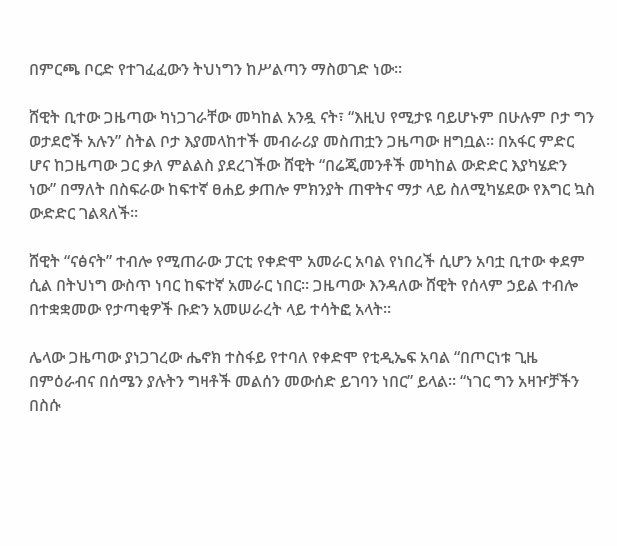በምርጫ ቦርድ የተገፈፈውን ትህነግን ከሥልጣን ማስወገድ ነው።

ሸዊት ቢተው ጋዜጣው ካነጋገራቸው መካከል አንዷ ናት፣ “እዚህ የሚታዩ ባይሆኑም በሁሉም ቦታ ግን ወታደሮች አሉን” ስትል ቦታ እያመላከተች መብራሪያ መስጠቷን ጋዜጣው ዘግቧል። በአፋር ምድር ሆና ከጋዜጣው ጋር ቃለ ምልልስ ያደረገችው ሸዊት “በሬጂመንቶች መካከል ውድድር እያካሄድን ነው” በማለት በስፍራው ከፍተኛ ፀሐይ ቃጠሎ ምክንያት ጠዋትና ማታ ላይ ስለሚካሄደው የእግር ኳስ ውድድር ገልጻለች።

ሸዊት “ናፅናት” ተብሎ የሚጠራው ፓርቲ የቀድሞ አመራር አባል የነበረች ሲሆን አባቷ ቢተው ቀደም ሲል በትህነግ ውስጥ ነባር ከፍተኛ አመራር ነበር። ጋዜጣው እንዳለው ሸዊት የሰላም ኃይል ተብሎ በተቋቋመው የታጣቂዎች ቡድን አመሠራረት ላይ ተሳትፎ አላት።

ሌላው ጋዜጣው ያነጋገረው ሔኖክ ተስፋይ የተባለ የቀድሞ የቲዲኤፍ አባል “በጦርነቱ ጊዜ በምዕራብና በሰሜን ያሉትን ግዛቶች መልሰን መውሰድ ይገባን ነበር” ይላል። “ነገር ግን አዛዦቻችን በስሱ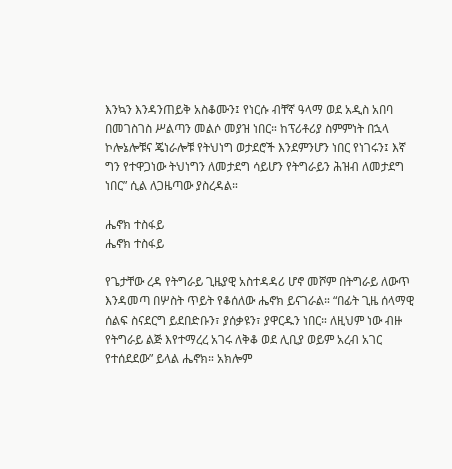እንኳን እንዳንጠይቅ አስቆሙን፤ የነርሱ ብቸኛ ዓላማ ወደ አዲስ አበባ በመገስገስ ሥልጣን መልሶ መያዝ ነበር። ከፕሪቶሪያ ስምምነት በኋላ ኮሎኔሎቹና ጄነራሎቹ የትህነግ ወታደሮች እንደምንሆን ነበር የነገሩን፤ እኛ ግን የተዋጋነው ትህነግን ለመታደግ ሳይሆን የትግራይን ሕዝብ ለመታደግ ነበር” ሲል ለጋዜጣው ያስረዳል።

ሔኖክ ተስፋይ
ሔኖክ ተስፋይ

የጌታቸው ረዳ የትግራይ ጊዜያዊ አስተዳዳሪ ሆኖ መሾም በትግራይ ለውጥ እንዳመጣ በሦስት ጥይት የቆሰለው ሔኖክ ይናገራል። “በፊት ጊዜ ሰላማዊ ሰልፍ ስናደርግ ይደበድቡን፣ ያሰቃዩን፣ ያዋርዱን ነበር። ለዚህም ነው ብዙ የትግራይ ልጅ እየተማረረ አገሩ ለቅቆ ወደ ሊቢያ ወይም አረብ አገር የተሰደደው” ይላል ሔኖክ። አክሎም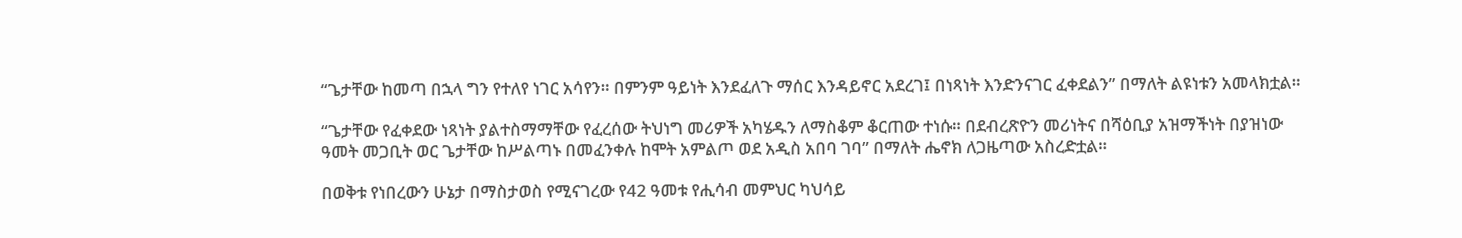“ጌታቸው ከመጣ በኋላ ግን የተለየ ነገር አሳየን። በምንም ዓይነት እንደፈለጉ ማሰር እንዳይኖር አደረገ፤ በነጻነት እንድንናገር ፈቀደልን” በማለት ልዩነቱን አመላክቷል።

“ጌታቸው የፈቀደው ነጻነት ያልተስማማቸው የፈረሰው ትህነግ መሪዎች አካሄዱን ለማስቆም ቆርጠው ተነሱ። በደብረጽዮን መሪነትና በሻዕቢያ አዝማችነት በያዝነው ዓመት መጋቢት ወር ጌታቸው ከሥልጣኑ በመፈንቀሉ ከሞት አምልጦ ወደ አዲስ አበባ ገባ” በማለት ሔኖክ ለጋዜጣው አስረድቷል።

በወቅቱ የነበረውን ሁኔታ በማስታወስ የሚናገረው የ42 ዓመቱ የሒሳብ መምህር ካህሳይ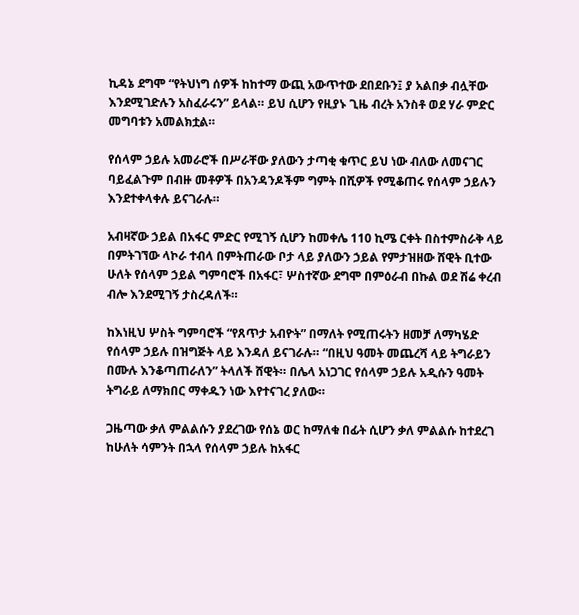ኪዳኔ ደግሞ “የትህነግ ሰዎች ከከተማ ውጪ አውጥተው ደበደቡን፤ ያ አልበቃ ብሏቸው እንደሚገድሉን አስፈራሩን” ይላል። ይህ ሲሆን የዚያኑ ጊዜ ብረት አንስቶ ወደ ሃራ ምድር መግባቱን አመልክቷል።

የሰላም ኃይሉ አመራሮች በሥራቸው ያለውን ታጣቂ ቁጥር ይህ ነው ብለው ለመናገር ባይፈልጉም በብዙ መቶዎች በአንዳንዶችም ግምት በሺዎች የሚቆጠሩ የሰላም ኃይሉን እንደተቀላቀሉ ይናገራሉ።

አብዛኛው ኃይል በአፋር ምድር የሚገኝ ሲሆን ከመቀሌ 110 ኪሜ ርቀት በስተምስራቅ ላይ በምትገኘው ላኮራ ተብላ በምትጠራው ቦታ ላይ ያለውን ኃይል የምታዝዘው ሸዊት ቢተው ሁለት የሰላም ኃይል ግምባሮች በአፋር፣ ሦስተኛው ደግሞ በምዕራብ በኩል ወደ ሽሬ ቀረብ ብሎ እንደሚገኝ ታስረዳለች።

ከእነዚህ ሦስት ግምባሮች “የጸጥታ አብዮት” በማለት የሚጠሩትን ዘመቻ ለማካሄድ የሰላም ኃይሉ በዝግጅት ላይ እንዳለ ይናገራሉ። “በዚህ ዓመት መጨረሻ ላይ ትግራይን በሙሉ እንቆጣጠራለን” ትላለች ሸዊት። በሌላ አነጋገር የሰላም ኃይሉ አዲሱን ዓመት ትግራይ ለማክበር ማቀዱን ነው እየተናገረ ያለው።

ጋዜጣው ቃለ ምልልሱን ያደረገው የሰኔ ወር ከማለቁ በፊት ሲሆን ቃለ ምልልሱ ከተደረገ ከሁለት ሳምንት በኋላ የሰላም ኃይሉ ከአፋር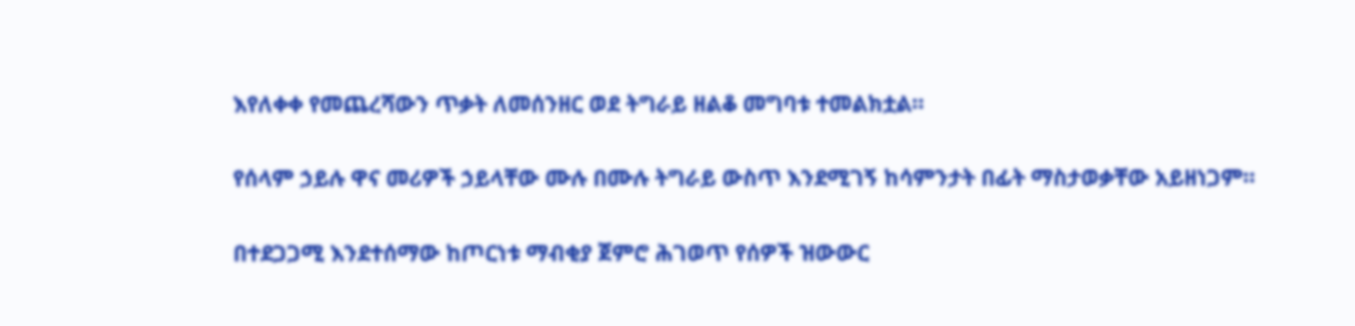እየለቀቀ የመጨረሻውን ጥቃት ለመሰንዘር ወደ ትግራይ ዘልቆ መግባቱ ተመልክቷል።

የሰላም ኃይሉ ዋና መሪዎች ኃይላቸው ሙሉ በሙሉ ትግራይ ውስጥ እንደሚገኝ ከሳምንታት በፊት ማስታወቃቸው አይዘነጋም።

በተደጋጋሚ እንደተሰማው ከጦርነቱ ማብቂያ ጀምሮ ሕገወጥ የሰዎች ዝውውር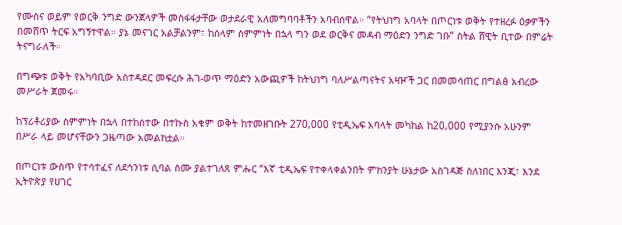የሙስና ወይም የወርቅ ንግድ ውንጀላዎች መስፋፋታቸው ወታደራዊ አለመግባባቶችን አባብሰዋል። “የትህነግ አባላት በጦርነቱ ወቅት የተዘረፉ ዕቃዎችን በመሸጥ ትርፍ አግኝተዋል። ያኔ መናገር አልቻልንም፣ ከሰላም ስምምነት በኋላ ግን ወደ ወርቅና መዳብ ማዕድን ንግድ ገቡ” ስትል ሸዊት ቢተው በምሬት ትናግራለች።

በግጭቱ ወቅት የአካባቢው አስተዳደር መፍረሱ ሕገ-ወጥ ማዕድን አውጪዎች ከትህነግ ባለሥልጣናትና አዛዦች ጋር በመመሳጠር በግልፅ አብረው መሥራት ጀመሩ።

ከፕሪቶሪያው ስምምነት በኋላ በተከሰተው በተኩስ አቁም ወቅት ከተመዘገቡት 270,000 የቲዲኤፍ አባላት መካከል ከ20,000 የሚያንሱ አሁንም በሥራ ላይ መሆናቸውን ጋዜጣው አመልክቷል።

በጦርነቱ ውስጥ የተሳተፈና ለደኅንነቱ ሲባል ስሙ ያልተገለጸ ምሑር “እኛ ቲዲኤፍ የተቀላቀልንበት ምክንያት ሁኔታው አስገዳጅ ስለነበር እንጂ፣ እንደ ኢትዮጵያ የሀገር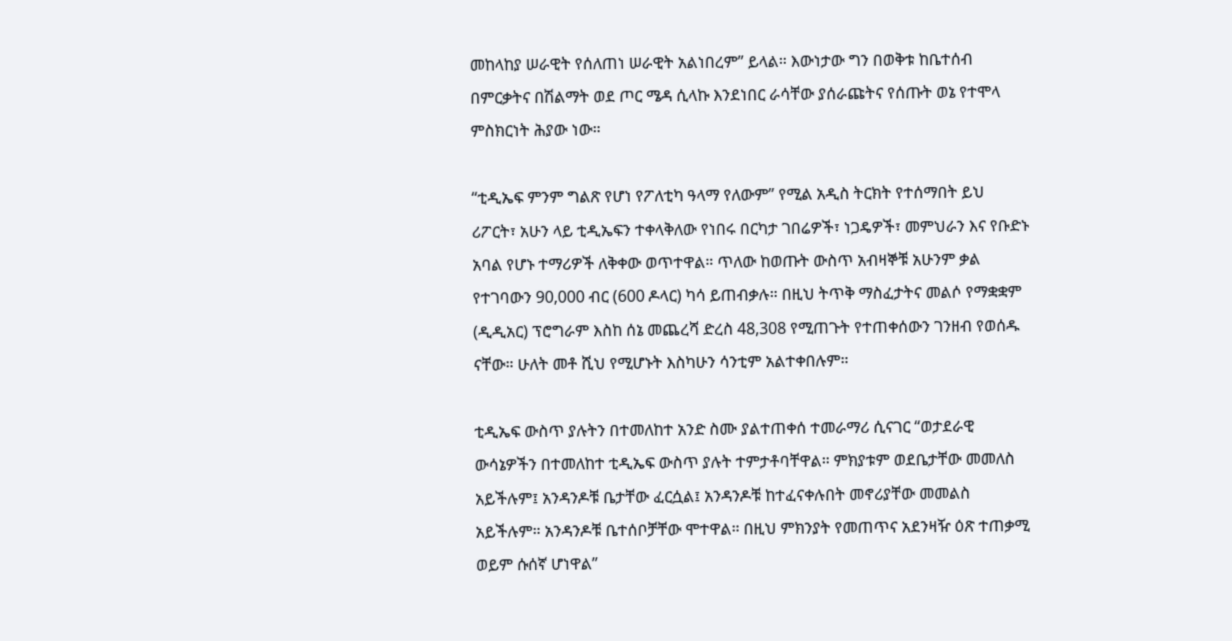መከላከያ ሠራዊት የሰለጠነ ሠራዊት አልነበረም” ይላል። እውነታው ግን በወቅቱ ከቤተሰብ በምርቃትና በሽልማት ወደ ጦር ሜዳ ሲላኩ እንደነበር ራሳቸው ያሰራጩትና የሰጡት ወኔ የተሞላ ምስክርነት ሕያው ነው።

“ቲዲኤፍ ምንም ግልጽ የሆነ የፖለቲካ ዓላማ የለውም” የሚል አዲስ ትርክት የተሰማበት ይህ ሪፖርት፣ አሁን ላይ ቲዲኤፍን ተቀላቅለው የነበሩ በርካታ ገበሬዎች፣ ነጋዴዎች፣ መምህራን እና የቡድኑ አባል የሆኑ ተማሪዎች ለቅቀው ወጥተዋል። ጥለው ከወጡት ውስጥ አብዛኞቹ አሁንም ቃል የተገባውን 90,000 ብር (600 ዶላር) ካሳ ይጠብቃሉ። በዚህ ትጥቅ ማስፈታትና መልሶ የማቋቋም (ዲዲአር) ፕሮግራም እስከ ሰኔ መጨረሻ ድረስ 48,308 የሚጠጉት የተጠቀሰውን ገንዘብ የወሰዱ ናቸው። ሁለት መቶ ሺህ የሚሆኑት እስካሁን ሳንቲም አልተቀበሉም።

ቲዲኤፍ ውስጥ ያሉትን በተመለከተ አንድ ስሙ ያልተጠቀሰ ተመራማሪ ሲናገር “ወታደራዊ ውሳኔዎችን በተመለከተ ቲዲኤፍ ውስጥ ያሉት ተምታቶባቸዋል። ምክያቱም ወደቤታቸው መመለስ አይችሉም፤ አንዳንዶቹ ቤታቸው ፈርሷል፤ አንዳንዶቹ ከተፈናቀሉበት መኖሪያቸው መመልስ አይችሉም። አንዳንዶቹ ቤተሰቦቻቸው ሞተዋል። በዚህ ምክንያት የመጠጥና አደንዛዥ ዕጽ ተጠቃሚ ወይም ሱሰኛ ሆነዋል”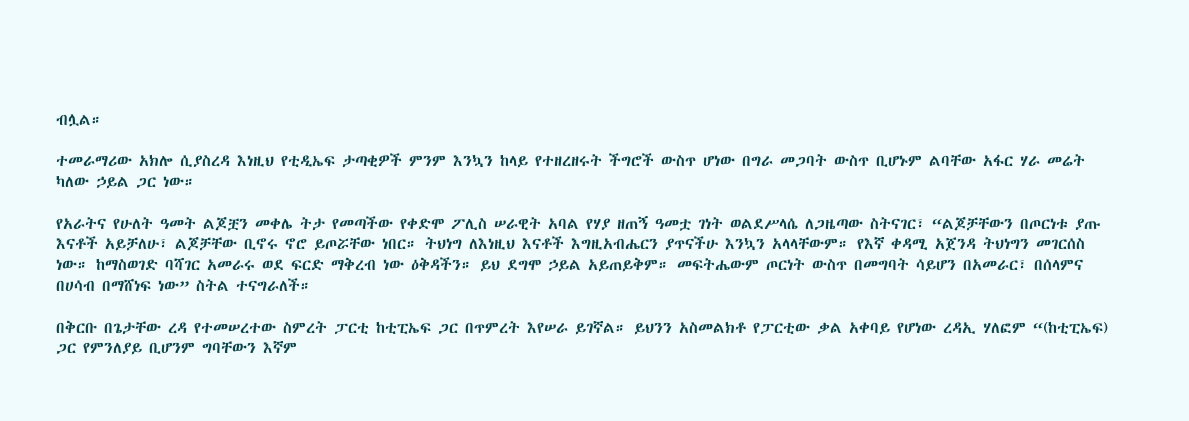ብሏል።

ተመራማሪው አክሎ ሲያስረዳ እነዚህ የቲዲኤፍ ታጣቂዎች ምንም እንኳን ከላይ የተዘረዘሩት ችግሮች ውስጥ ሆነው በግራ መጋባት ውስጥ ቢሆኑም ልባቸው አፋር ሃራ መሬት ካለው ኃይል ጋር ነው።

የአራትና የሁለት ዓመት ልጆቿን መቀሌ ትታ የመጣችው የቀድሞ ፖሊስ ሠራዊት አባል የሃያ ዘጠኝ ዓመቷ ገነት ወልደሥላሴ ለጋዜጣው ስትናገር፣ “ልጆቻቸውን በጦርነቱ ያጡ እናቶች አይቻለሁ፣ ልጆቻቸው ቢኖሩ ኖሮ ይጦሯቸው ነበር። ትህነግ ለእነዚህ እናቶች እግዚአብሔርን ያጥናችሁ እንኳን አላላቸውም። የእኛ ቀዳሚ አጀንዳ ትህነግን መገርሰስ ነው። ከማስወገድ ባሻገር አመራሩ ወደ ፍርድ ማቅረብ ነው ዕቅዳችን። ይህ ደግሞ ኃይል አይጠይቅም። መፍትሔውም ጦርነት ውስጥ በመግባት ሳይሆን በአመራር፣ በሰላምና በሀሳብ በማሸነፍ ነው” ስትል ተናግራለች።

በቅርቡ በጌታቸው ረዳ የተመሠረተው ስምረት ፓርቲ ከቲፒኤፍ ጋር በጥምረት እየሠራ ይገኛል። ይህንን አስመልክቶ የፓርቲው ቃል አቀባይ የሆነው ረዳኢ ሃለፎም “(ከቲፒኤፍ) ጋር የምንለያይ ቢሆንም ግባቸውን እኛም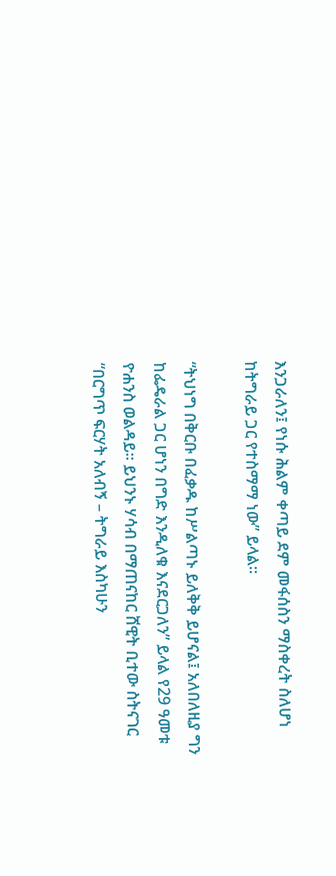እንጋራለን፤ የነሱ ሕልም ቀጣይ ደም መፋሰስን ማስቀረት ስለሆነ ከትግራይ ጋር የተስማማ ነው” ይላል።

“ትህነግ በቅርቡ በፈቃዱ ከሥልጣኑ ይለቅቅ ይሆናል፤ አለበለዚያ ግን ከፌዴራል ጋር ሆነን በግድ እንዲለቁ እናደርጋለን” ይላል የ29 ዓመቱ ዮሐንስ ወልዳይ። ይህንኑ ሃሳብ በማጠናከር ሸዊት ቢተው ስትናገር “በርግጥ ፍርሃት አለብኝ – ትግራይ እስካሁን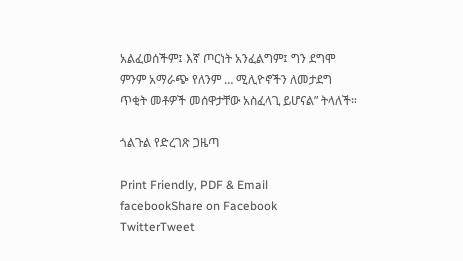አልፈወሰችም፤ እኛ ጦርነት አንፈልግም፤ ግን ደግሞ ምንም አማራጭ የለንም … ሚሊዮኖችን ለመታደግ ጥቂት መቶዎች መሰዋታቸው አስፈላጊ ይሆናል” ትላለች።

ጎልጉል የድረገጽ ጋዜጣ

Print Friendly, PDF & Email
facebookShare on Facebook
TwitterTweet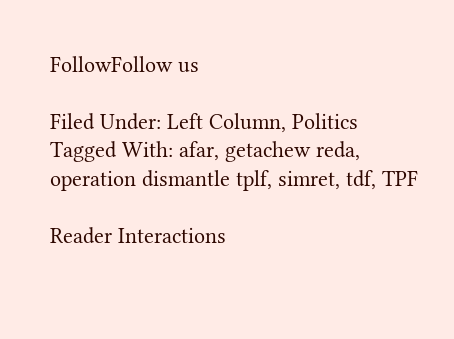FollowFollow us

Filed Under: Left Column, Politics Tagged With: afar, getachew reda, operation dismantle tplf, simret, tdf, TPF

Reader Interactions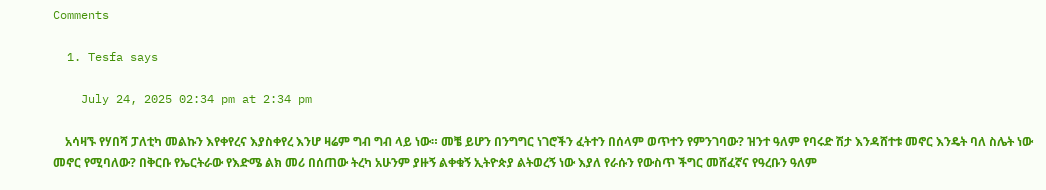Comments

  1. Tesfa says

    July 24, 2025 02:34 pm at 2:34 pm

    አሳዛኙ የሃበሻ ፓለቲካ መልኩን እየቀየረና እያስቀየረ እንሆ ዛሬም ግብ ግብ ላይ ነው። መቼ ይሆን በንግግር ነገሮችን ፈትተን በሰላም ወጥተን የምንገባው? ዝንተ ዓለም የባሩድ ሽታ እንዳሸተቱ መኖር እንዴት ባለ ስሌት ነው መኖር የሚባለው? በቅርቡ የኤርትራው የእድሜ ልክ መሪ በሰጠው ትረካ አሁንም ያዙኝ ልቀቁኝ ኢትዮጵያ ልትወረኝ ነው እያለ የራሱን የውስጥ ችግር መሸፈኛና የዓረቡን ዓለም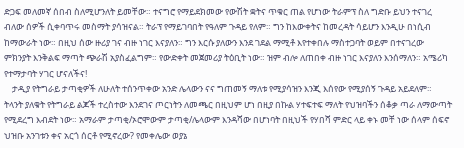ድጋፍ መለመኛ ሰበብ ስለሚሆንለት ይመቸው። ተናግሮ የማይደክመው የውሽት ቋትና ጥቁር ጠል የሆነው ትራምፕ ስለ ግድቡ ይህን ተናገረ ብለው ሰዎች ሲቀባጥሩ መስማት ያሳዝናል። ትራፕ የማይገባበት የዓለም ጉዳይ የለም። ግን ከእውቀትና ከመረዳት ሳይሆን እንዲሁ በነሲብ ከማውራት ነው። በዚህ ሰው ዙሪያ ገና ብዙ ነገር እናያለን። ግን እርሱ ያለውን እንደ ገደል ማሚቶ እየተቀበሉ ማስተጋባት ወይም በተናገረው ምክንያት እንቅልፍ ማጣት ጭራሽ አያስፈልግም። የውድቀት መጀመሪያ ትዕቢት ነው። ዝም ብሎ ለጠበቀ ብዙ ነገር እናያለን እንሰማለን። አሜሪካ የተማታባት ሃገር ሆናለችና!
    ታዲያ የትግራይ ታጣቂዎች ለሁለት ተሰንጥቀው አንድ ሌላውን ናና ግጠመኝ ማለቱ የሚያሳዝን እንጂ እሰየው የሚያሰኝ ጉዳይ አይደለም። ትላንት ያለቁት የትግራይ ልጆች ተረስተው እንደገና ጦርነትን ለመጫር በዚህም ሆነ በዚያ በኩል ሃተፍተፍ ማለት የህዝባችን ሰቆቃ ጣራ ለማውጣት የሚደረግ እብደት ነው። አማራም ታጣቂ/ኦሮሞውም ታጣቂ/ሌላውም እንዳሻው በሆነባት በዚህች የሃበሻ ምድር ላይ ቀኑ መቸ ነው ሰላም ሰፍኖ ህዝቡ አንገቱን ቀና አርጎ ሰርቶ የሚኖረው? የመቀሌው ወያኔ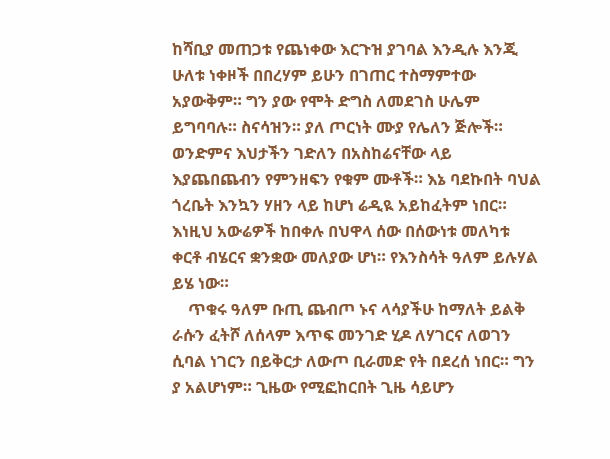ከሻቢያ መጠጋቱ የጨነቀው እርጉዝ ያገባል እንዲሉ እንጂ ሁለቱ ነቀዞች በበረሃም ይሁን በገጠር ተስማምተው አያውቅም። ግን ያው የሞት ድግስ ለመደገስ ሁሌም ይግባባሉ። ስናሳዝን። ያለ ጦርነት ሙያ የሌለን ጅሎች። ወንድምና እህታችን ገድለን በአስከሬናቸው ላይ እያጨበጨብን የምንዘፍን የቁም ሙቶች። እኔ ባደኩበት ባህል ጎረቤት እንኳን ሃዘን ላይ ከሆነ ሬዲዪ አይከፈትም ነበር። እነዚህ አውሬዎች ከበቀሉ በህዋላ ሰው በሰውነቱ መለካቱ ቀርቶ ብሄርና ቋንቋው መለያው ሆነ። የእንስሳት ዓለም ይሉሃል ይሄ ነው።
    ጥቁሩ ዓለም ቡጢ ጨብጦ ኑና ላሳያችሁ ከማለት ይልቅ ራሱን ፈትሾ ለሰላም እጥፍ መንገድ ሂዶ ለሃገርና ለወገን ሲባል ነገርን በይቅርታ ለውጦ ቢራመድ የት በደረሰ ነበር። ግን ያ አልሆነም። ጊዜው የሚፎከርበት ጊዜ ሳይሆን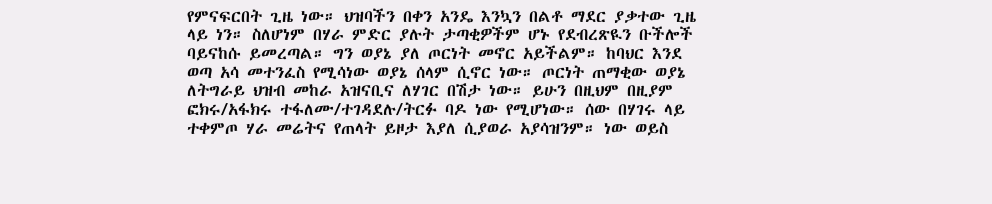የምናፍርበት ጊዜ ነው። ህዝባችን በቀን አንዴ እንኳን በልቶ ማደር ያቃተው ጊዜ ላይ ነን። ስለሆነም በሃራ ምድር ያሉት ታጣቂዎችም ሆኑ የደብረጽዪን ቡችሎች ባይናከሱ ይመረጣል። ግን ወያኔ ያለ ጦርነት መኖር አይችልም። ከባህር እንደ ወጣ አሳ መተንፈስ የሚሳነው ወያኔ ሰላም ሲኖር ነው። ጦርነት ጠማቂው ወያኔ ለትግራይ ህዝብ መከራ አዝናቢና ለሃገር በሽታ ነው። ይሁን በዚህም በዚያም ፎክሩ/አፋክሩ ተፋለሙ/ተገዳደሉ/ትርፉ ባዶ ነው የሚሆነው። ሰው በሃገሩ ላይ ተቀምጦ ሃራ መሬትና የጠላት ይዞታ እያለ ሲያወራ አያሳዝንም። ነው ወይስ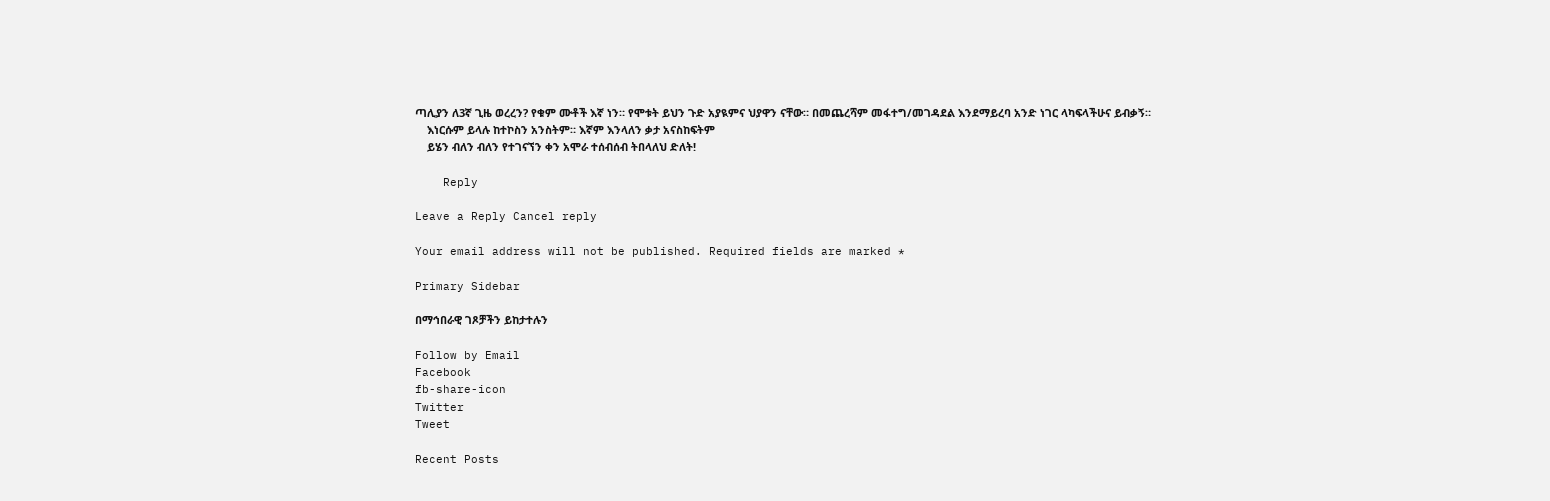ጣሊያን ለ3ኛ ጊዜ ወረረን? የቁም ሙቶች እኛ ነን። የሞቱት ይህን ጉድ አያዪምና ህያዋን ናቸው። በመጨረሻም መፋተግ/መገዳደል እንደማይረባ አንድ ነገር ላካፍላችሁና ይብቃኝ።
    እነርሱም ይላሉ ከተኮስን አንስትም። እኛም እንላለን ቃታ አናስከፍትም
    ይሄን ብለን ብለን የተገናኘን ቀን አሞራ ተሰብሰብ ትበላለህ ድለት!

    Reply

Leave a Reply Cancel reply

Your email address will not be published. Required fields are marked *

Primary Sidebar

በማኅበራዊ ገጾቻችን ይከታተሉን

Follow by Email
Facebook
fb-share-icon
Twitter
Tweet

Recent Posts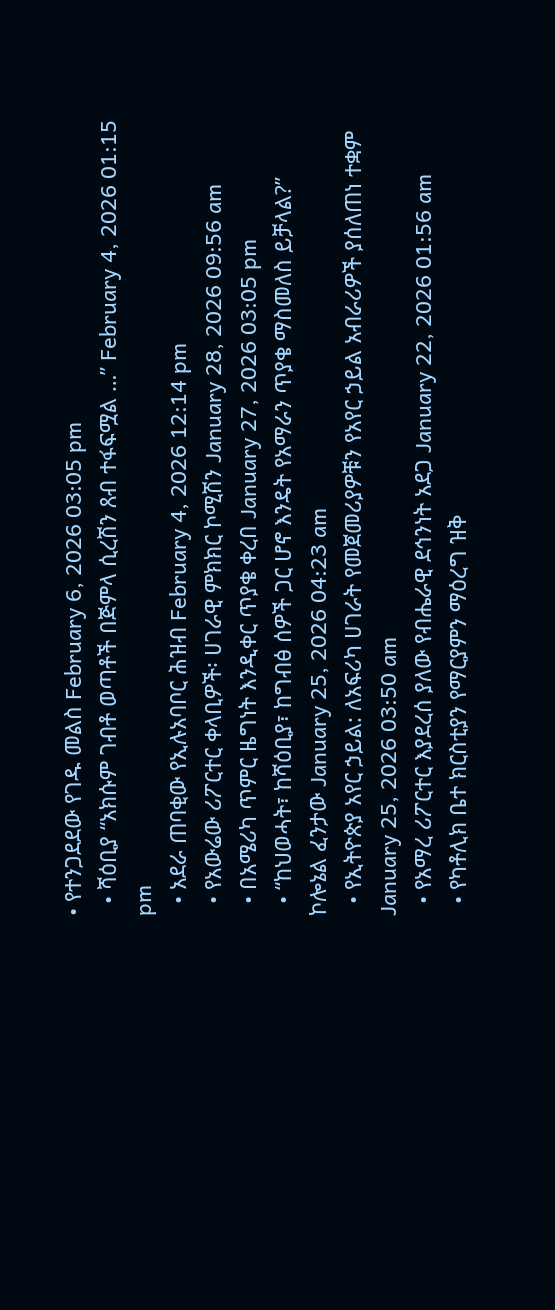• የተንጋደደው የገዱ መልስ February 6, 2026 03:05 pm
  • ሻዕቢያ “አክሱም ገብቶ ወጣቶች በጅምላ ሲረሽን ጸብ ተፋፍሟል …” February 4, 2026 01:15 pm
  • አደራ ጠባቂው የኢሉአባቦር ሕዝብ February 4, 2026 12:14 pm
  • የአውሬው ሪፖርተር ቀላቢዎች፡ ሀገራዊ ምክክር ኮሚሽን January 28, 2026 09:56 am
  • በአሜሪካ ጥምር ዜግነት እንዲቀር ጥያቄ ቀረበ January 27, 2026 03:05 pm
  • “ከህወሓት፣ ከሻዕቢያ፣ ከግብፅ ሰዎች ጋር ሆኖ እንዴት የአማራን ጥያቄ ማስመለስ ይቻላል?” ኮሎኔል ፈንታው January 25, 2026 04:23 am
  • የኢትዮጵያ አየር ኃይል: ለአፍሪካ ሀገራት የመጀመሪያዎቹን የአየር ኃይል አብራሪዎች ያሰለጠነ ተቋም January 25, 2026 03:50 am
  • የአማረ ሪፖርተር እያደረሰ ያለው የብሔራዊ ደኅንነት አደጋ January 22, 2026 01:56 am
  • የካቶሊክ ቤተ ክርስቲያን የማርያምን ማዕረግ ዝቅ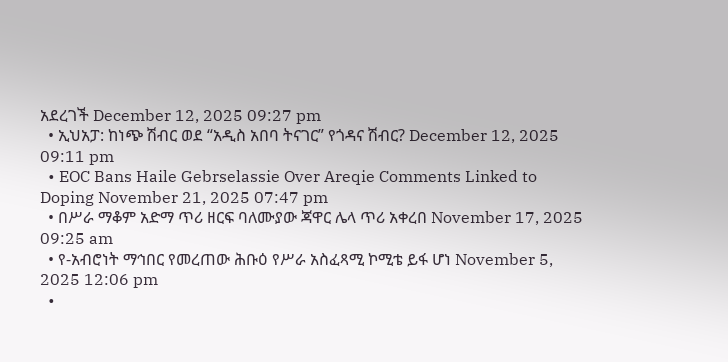አደረገች December 12, 2025 09:27 pm
  • ኢህአፓ: ከነጭ ሽብር ወደ “አዲስ አበባ ትናገር” የጎዳና ሽብር? December 12, 2025 09:11 pm
  • EOC Bans Haile Gebrselassie Over Areqie Comments Linked to Doping November 21, 2025 07:47 pm
  • በሥራ ማቆም አድማ ጥሪ ዘርፍ ባለሙያው ጃዋር ሌላ ጥሪ አቀረበ November 17, 2025 09:25 am
  • የ-አብሮነት ማኅበር የመረጠው ሕቡዕ የሥራ አስፈጻሚ ኮሚቴ ይፋ ሆነ November 5, 2025 12:06 pm
  •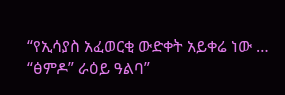“የኢሳያስ አፈወርቂ ውድቀት አይቀሬ ነው … “ፅምዶ” ራዕይ ዓልባ”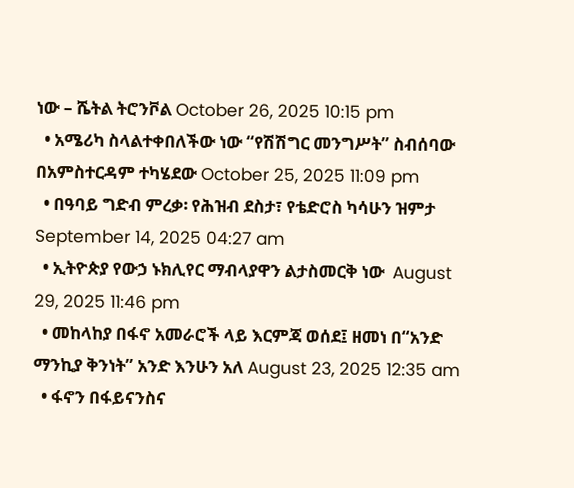ነው – ሼትል ትሮንቮል October 26, 2025 10:15 pm
  • አሜሪካ ስላልተቀበለችው ነው “የሽሽግር መንግሥት” ስብሰባው በአምስተርዳም ተካሄደው October 25, 2025 11:09 pm
  • በዓባይ ግድብ ምረቃ፡ የሕዝብ ደስታ፣ የቴድሮስ ካሳሁን ዝምታ September 14, 2025 04:27 am
  • ኢትዮጵያ የውኃ ኑክሊየር ማብላያዋን ልታስመርቅ ነው  August 29, 2025 11:46 pm
  • መከላከያ በፋኖ አመራሮች ላይ እርምጃ ወሰደ፤ ዘመነ በ“አንድ ማንኪያ ቅንነት” አንድ እንሁን አለ August 23, 2025 12:35 am
  • ፋኖን በፋይናንስና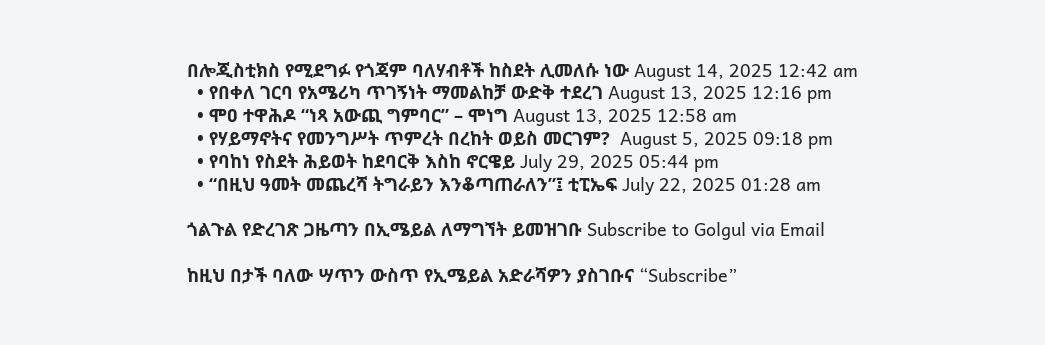በሎጂስቲክስ የሚደግፉ የጎጃም ባለሃብቶች ከስደት ሊመለሱ ነው August 14, 2025 12:42 am
  • የበቀለ ገርባ የአሜሪካ ጥገኝነት ማመልከቻ ውድቅ ተደረገ August 13, 2025 12:16 pm
  • ሞዐ ተዋሕዶ “ነጻ አውጪ ግምባር” – ሞነግ August 13, 2025 12:58 am
  • የሃይማኖትና የመንግሥት ጥምረት በረከት ወይስ መርገም?  August 5, 2025 09:18 pm
  • የባከነ የስደት ሕይወት ከደባርቅ እስከ ኖርዌይ July 29, 2025 05:44 pm
  • “በዚህ ዓመት መጨረሻ ትግራይን እንቆጣጠራለን”፤ ቲፒኤፍ July 22, 2025 01:28 am

ጎልጉል የድረገጽ ጋዜጣን በኢሜይል ለማግኘት ይመዝገቡ Subscribe to Golgul via Email

ከዚህ በታች ባለው ሣጥን ውስጥ የኢሜይል አድራሻዎን ያስገቡና “Subscribe”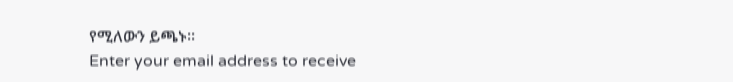የሚለውን ይጫኑ፡፡
Enter your email address to receive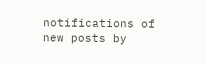notifications of new posts by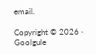email.

Copyright © 2026 · Goolgule